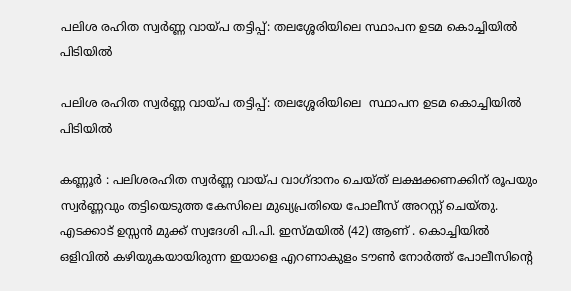പലിശ രഹിത സ്വർണ്ണ വായ്പ തട്ടിപ്പ്: തലശ്ശേരിയിലെ സ്ഥാപന ഉടമ കൊച്ചിയിൽ പിടിയിൽ

പലിശ രഹിത സ്വർണ്ണ വായ്പ തട്ടിപ്പ്: തലശ്ശേരിയിലെ  സ്ഥാപന ഉടമ കൊച്ചിയിൽ പിടിയിൽ

കണ്ണൂർ : പലിശരഹിത സ്വർണ്ണ വായ്പ വാഗ്ദാനം ചെയ്ത് ലക്ഷക്കണക്കിന് രൂപയും സ്വർണ്ണവും തട്ടിയെടുത്ത കേസിലെ മുഖ്യപ്രതിയെ പോലീസ് അറസ്റ്റ് ചെയ്തു. എടക്കാട് ഉസ്സൻ മുക്ക് സ്വദേശി പി.പി. ഇസ്മയിൽ (42) ആണ് . കൊച്ചിയിൽ ഒളിവിൽ കഴിയുകയായിരുന്ന ഇയാളെ എറണാകുളം ടൗൺ നോർത്ത് പോലീസിൻ്റെ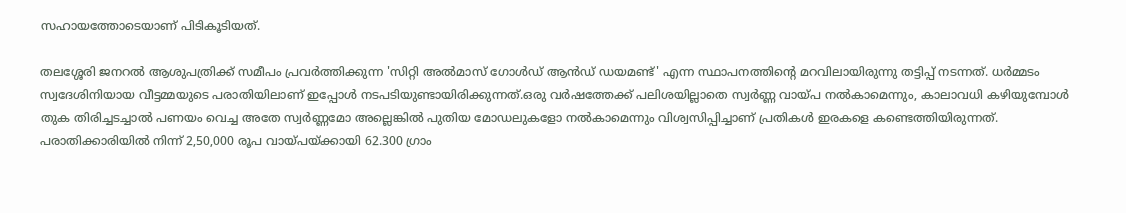സഹായത്തോടെയാണ് പിടികൂടിയത്.

തലശ്ശേരി ജനറൽ ആശുപത്രിക്ക് സമീപം പ്രവർത്തിക്കുന്ന 'സിറ്റി അൽമാസ് ഗോൾഡ് ആൻഡ് ഡയമണ്ട്' എന്ന സ്ഥാപനത്തിന്റെ മറവിലായിരുന്നു തട്ടിപ്പ് നടന്നത്. ധർമ്മടം സ്വദേശിനിയായ വീട്ടമ്മയുടെ പരാതിയിലാണ് ഇപ്പോൾ നടപടിയുണ്ടായിരിക്കുന്നത്.ഒരു വർഷത്തേക്ക് പലിശയില്ലാതെ സ്വർണ്ണ വായ്പ നൽകാമെന്നും, കാലാവധി കഴിയുമ്പോൾ തുക തിരിച്ചടച്ചാൽ പണയം വെച്ച അതേ സ്വർണ്ണമോ അല്ലെങ്കിൽ പുതിയ മോഡലുകളോ നൽകാമെന്നും വിശ്വസിപ്പിച്ചാണ് പ്രതികൾ ഇരകളെ കണ്ടെത്തിയിരുന്നത്. പരാതിക്കാരിയിൽ നിന്ന് 2,50,000 രൂപ വായ്പയ്ക്കായി 62.300 ഗ്രാം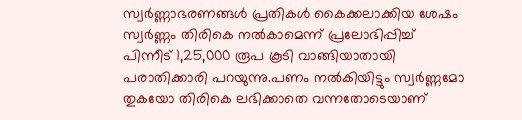സ്വർണ്ണാഭരണങ്ങൾ പ്രതികൾ കൈക്കലാക്കിയ ശേഷം  സ്വർണ്ണം തിരികെ നൽകാമെന്ന് പ്രലോഭിപ്പിച്ച് പിന്നീട് 1,25,000 രൂപ കൂടി വാങ്ങിയാതായി പരാതിക്കാരി പറയുന്നു.പണം നൽകിയിട്ടും സ്വർണ്ണമോ തുകയോ തിരികെ ലഭിക്കാതെ വന്നതോടെയാണ്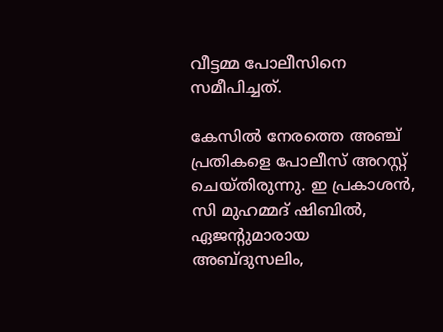വീട്ടമ്മ പോലീസിനെ സമീപിച്ചത്.

കേസിൽ നേരത്തെ അഞ്ച് പ്രതികളെ പോലീസ് അറസ്റ്റ് ചെയ്തിരുന്നു. ഇ പ്രകാശൻ, സി മുഹമ്മദ് ഷിബിൽ, ഏജന്റുമാരായ അബ്ദുസലിം,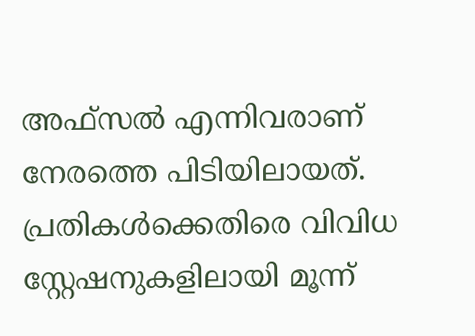അഫ്സൽ എന്നിവരാണ് നേരത്തെ പിടിയിലായത്. പ്രതികൾക്കെതിരെ വിവിധ സ്റ്റേഷനുകളിലായി മൂന്ന്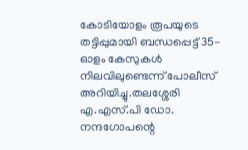കോടിയോളം രൂപയുടെ തട്ടിപ്പുമായി ബന്ധപ്പെട്ട് 35-ഓളം കേസുകൾ നിലവിലുണ്ടെന്ന് പോലീസ് അറിയിച്ചു.തലശ്ശേരി എ.എസ്.പി ഡോ. നന്ദഗോപന്റെ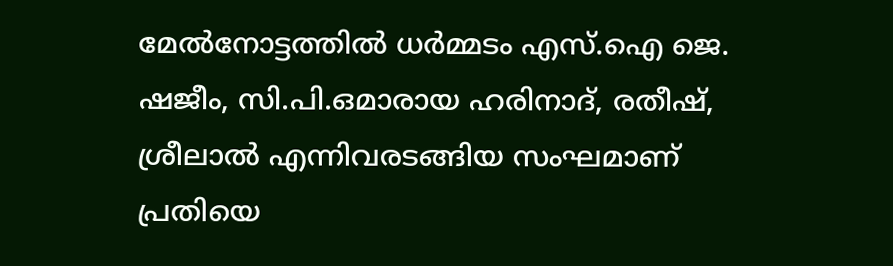മേൽനോട്ടത്തിൽ ധർമ്മടം എസ്.ഐ ജെ. ഷജീം, സി.പി.ഒമാരായ ഹരിനാദ്, രതീഷ്, ശ്രീലാൽ എന്നിവരടങ്ങിയ സംഘമാണ് പ്രതിയെ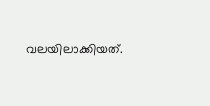വലയിലാക്കിയത്.